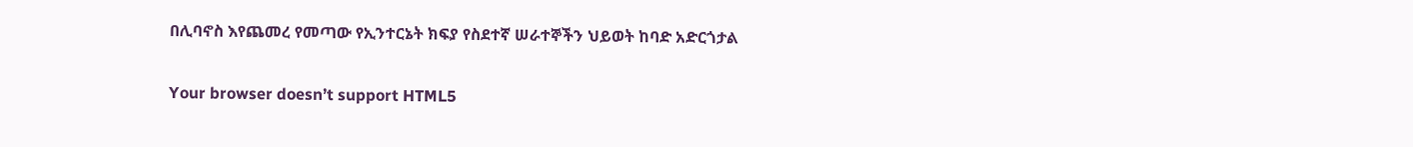በሊባኖስ እየጨመረ የመጣው የኢንተርኔት ክፍያ የስደተኛ ሠራተኞችን ህይወት ከባድ አድርጎታል

Your browser doesn’t support HTML5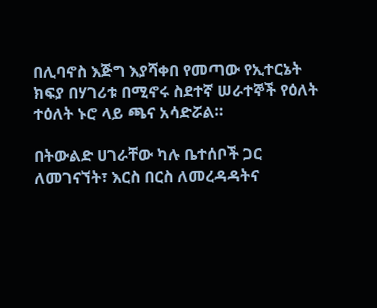በሊባኖስ እጅግ እያሻቀበ የመጣው የኢተርኔት ክፍያ በሃገሪቱ በሚኖሩ ስደተኛ ሠራተኞች የዕለት ተዕለት ኑሮ ላይ ጫና አሳድሯል።

በትውልድ ሀገራቸው ካሉ ቤተሰቦች ጋር ለመገናኘት፣ እርስ በርስ ለመረዳዳትና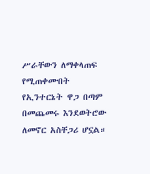ሥራቸውን ለማቀላጠፍ የሚጠቀሙበት የኢንተርኔት ዋጋ በጣም በመጨመሩ እንደወትሮው ለመኖር አስቸጋሪ ሆኗል።